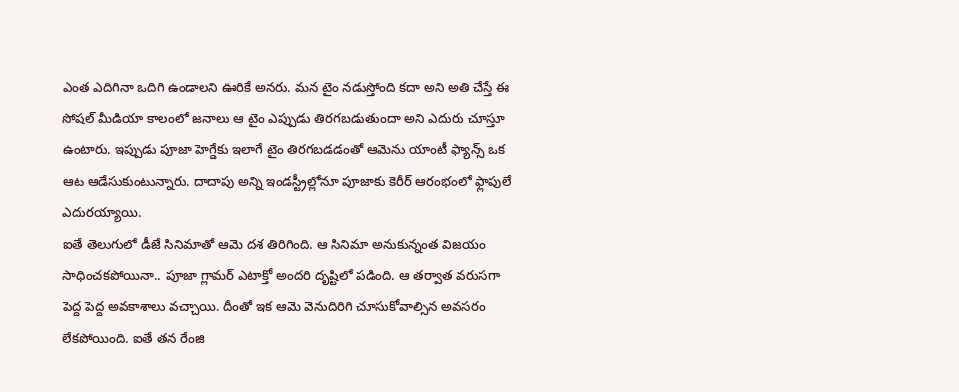ఎంత ఎదిగినా ఒదిగి ఉండాలని ఊరికే అనరు. మన టైం నడుస్తోంది కదా అని అతి చేస్తే ఈ సోషల్ మీడియా కాలంలో జనాలు ఆ టైం ఎప్పుడు తిరగబడుతుందా అని ఎదురు చూస్తూ ఉంటారు. ఇప్పుడు పూజా హెగ్డేకు ఇలాగే టైం తిరగబడడంతో ఆమెను యాంటీ ఫ్యాన్స్ ఒక ఆట ఆడేసుకుంటున్నారు. దాదాపు అన్ని ఇండస్ట్రీల్లోనూ పూజాకు కెరీర్ ఆరంభంలో ఫ్లాపులే ఎదురయ్యాయి.
ఐతే తెలుగులో డీజే సినిమాతో ఆమె దశ తిరిగింది. ఆ సినిమా అనుకున్నంత విజయం సాధించకపోయినా.. పూజా గ్లామర్ ఎటాక్తో అందరి దృష్టిలో పడింది. ఆ తర్వాత వరుసగా పెద్ద పెద్ద అవకాశాలు వచ్చాయి. దీంతో ఇక ఆమె వెనుదిరిగి చూసుకోవాల్సిన అవసరం లేకపోయింది. ఐతే తన రేంజి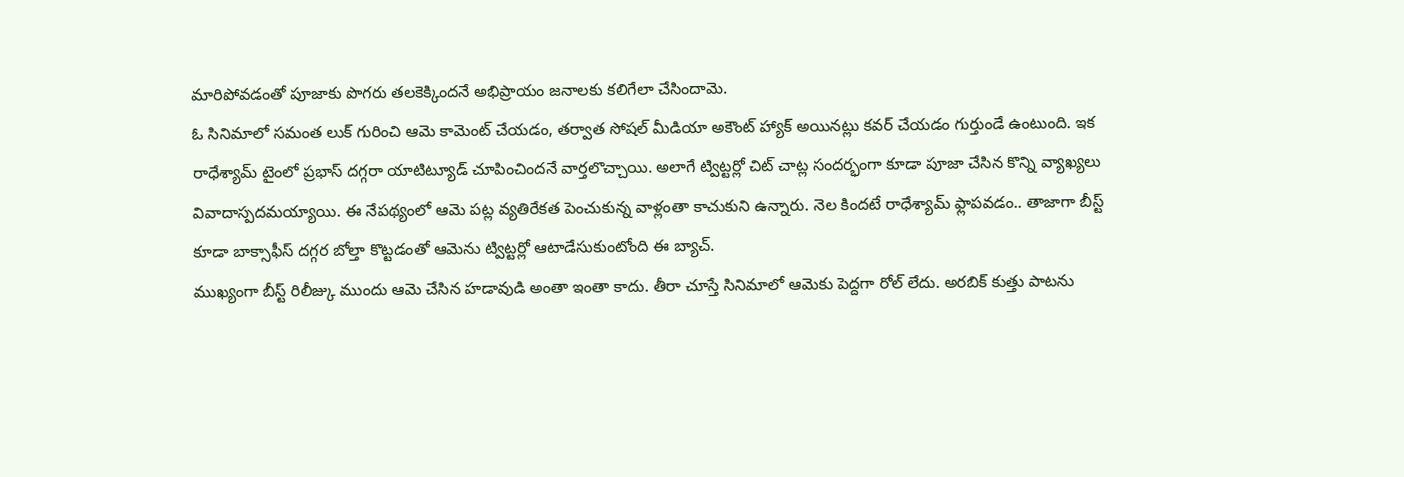మారిపోవడంతో పూజాకు పొగరు తలకెక్కిందనే అభిప్రాయం జనాలకు కలిగేలా చేసిందామె.
ఓ సినిమాలో సమంత లుక్ గురించి ఆమె కామెంట్ చేయడం, తర్వాత సోషల్ మీడియా అకౌంట్ హ్యాక్ అయినట్లు కవర్ చేయడం గుర్తుండే ఉంటుంది. ఇక రాధేశ్యామ్ టైంలో ప్రభాస్ దగ్గరా యాటిట్యూడ్ చూపించిందనే వార్తలొచ్చాయి. అలాగే ట్విట్టర్లో చిట్ చాట్ల సందర్భంగా కూడా పూజా చేసిన కొన్ని వ్యాఖ్యలు వివాదాస్పదమయ్యాయి. ఈ నేపథ్యంలో ఆమె పట్ల వ్యతిరేకత పెంచుకున్న వాళ్లంతా కాచుకుని ఉన్నారు. నెల కిందటే రాధేశ్యామ్ ఫ్లాపవడం.. తాజాగా బీస్ట్ కూడా బాక్సాఫీస్ దగ్గర బోల్తా కొట్టడంతో ఆమెను ట్విట్టర్లో ఆటాడేసుకుంటోంది ఈ బ్యాచ్.
ముఖ్యంగా బీస్ట్ రిలీజ్కు ముందు ఆమె చేసిన హడావుడి అంతా ఇంతా కాదు. తీరా చూస్తే సినిమాలో ఆమెకు పెద్దగా రోల్ లేదు. అరబిక్ కుత్తు పాటను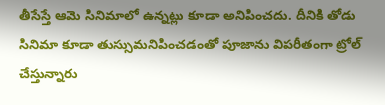తీసేస్తే ఆమె సినిమాలో ఉన్నట్లు కూడా అనిపించదు. దీనికి తోడు సినిమా కూడా తుస్సుమనిపించడంతో పూజాను విపరీతంగా ట్రోల్ చేస్తున్నారు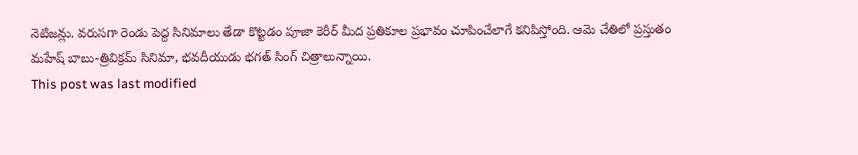నెటిజన్లు. వరుసగా రెండు పెద్ద సినిమాలు తేడా కొట్టడం పూజా కెరీర్ మీద ప్రతికూల ప్రభావం చూపించేలాగే కనిపిస్తోంది. ఆమె చేతిలో ప్రస్తుతం మహేష్ బాబు-త్రివిక్రమ్ సినిమా, భవదీయుడు భగత్ సింగ్ చిత్రాలున్నాయి.
This post was last modified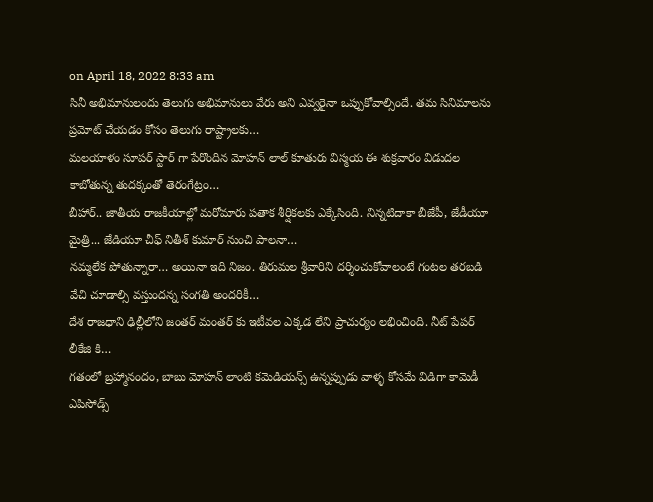on April 18, 2022 8:33 am
సినీ అభిమానులందు తెలుగు అభిమానులు వేరు అని ఎవ్వరైనా ఒప్పుకోవాల్సిందే. తమ సినిమాలను ప్రమోట్ చేయడం కోసం తెలుగు రాష్ట్రాలకు…
మలయాళం సూపర్ స్టార్ గా పేరొందిన మోహన్ లాల్ కూతురు విస్మయ ఈ శుక్రవారం విడుదల కాబోతున్న తుదక్కంతో తెరంగేట్రం…
బీహార్.. జాతీయ రాజకీయాల్లో మరోమారు పతాక శీర్షికలకు ఎక్కేసింది. నిన్నటిదాకా బీజేపీ, జేడీయూ మైత్రి... జేడియూ చీఫ్ నితీశ్ కుమార్ నుంచి పాలనా…
నమ్మలేక పోతున్నారా… అయినా ఇది నిజం. తిరుమల శ్రీవారిని దర్శించుకోవాలంటే గంటల తరబడి వేచి చూడాల్సి వస్తుందన్న సంగతి అందరికీ…
దేశ రాజధాని ఢిల్లీలోని జంతర్ మంతర్ కు ఇటీవల ఎక్కడ లేని ప్రాచుర్యం లభించింది. నీట్ పేపర్ లీకేజి కి…
గతంలో బ్రహ్మానందం, బాబు మోహన్ లాంటి కమెడియన్స్ ఉన్నప్పుడు వాళ్ళ కోసమే విడిగా కామెడీ ఎపిసోడ్స్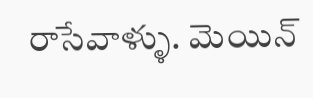రాసేవాళ్ళు. మెయిన్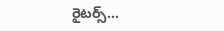రైటర్స్…